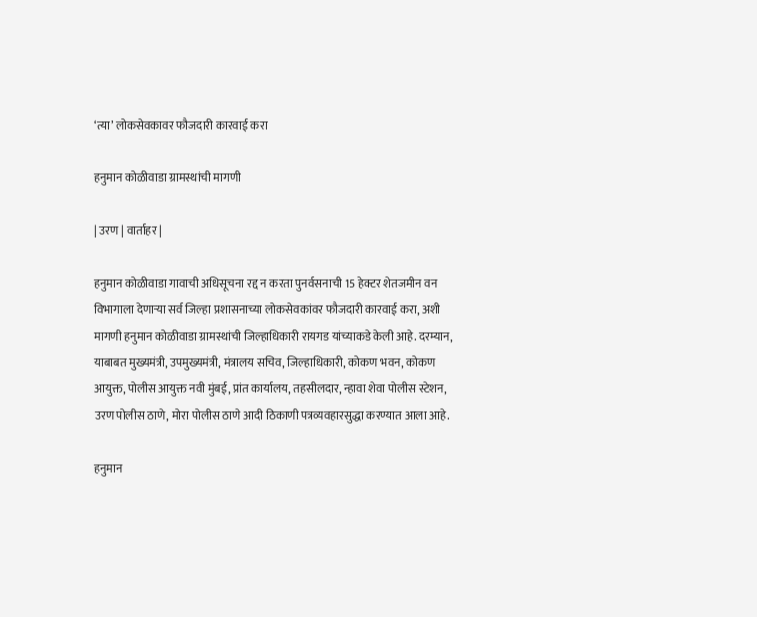‘त्या’ लोकसेवकावर फौजदारी कारवाई करा

हनुमान कोळीवाडा ग्रामस्थांची मागणी

| उरण | वार्ताहर |

हनुमान कोळीवाडा गावाची अधिसूचना रद्द न करता पुनर्वसनाची 15 हेक्टर शेतजमीन वन विभागाला देणाऱ्या सर्व जिल्हा प्रशासनाच्या लोकसेवकांवर फौजदारी कारवाई करा, अशी मागणी हनुमान कोळीवाडा ग्रामस्थांची जिल्हाधिकारी रायगड यांच्याकडे केली आहे. दरम्यान, याबाबत मुख्यमंत्री, उपमुख्यमंत्री, मंत्रालय सचिव, जिल्हाधिकारी, कोकण भवन, कोकण आयुक्त, पोलीस आयुक्त नवी मुंबई, प्रांत कार्यालय, तहसीलदार, न्हावा शेवा पोलीस स्टेशन, उरण पोलीस ठाणे, मोरा पोलीस ठाणे आदी ठिकाणी पत्रव्यवहारसुद्धा करण्यात आला आहे.

हनुमान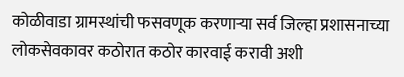कोळीवाडा ग्रामस्थांची फसवणूक करणाऱ्या सर्व जिल्हा प्रशासनाच्या लोकसेवकावर कठोरात कठोर कारवाई करावी अशी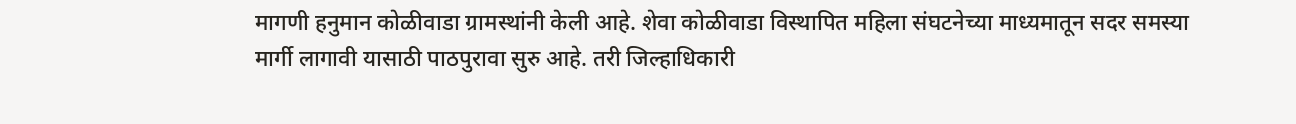मागणी हनुमान कोळीवाडा ग्रामस्थांनी केली आहे. शेवा कोळीवाडा विस्थापित महिला संघटनेच्या माध्यमातून सदर समस्या मार्गी लागावी यासाठी पाठपुरावा सुरु आहे. तरी जिल्हाधिकारी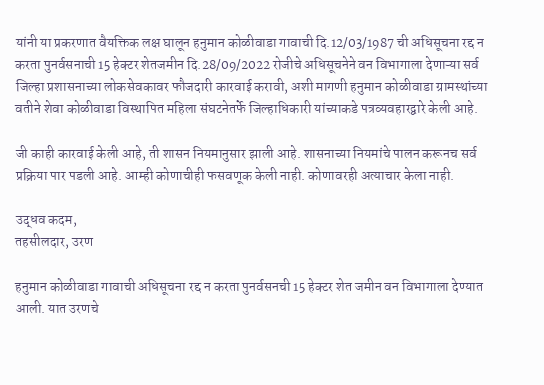यांनी या प्रकरणात वैयक्तिक लक्ष घालून हनुमान कोळीवाडा गावाची दि.12/03/1987 ची अधिसूचना रद्द न करता पुनर्वसनाची 15 हेक्टर शेतजमीन दि.28/09/2022 रोजीचे अधिसूचनेने वन विभागाला देणाऱ्या सर्व जिल्हा प्रशासनाच्या लोकसेवकावर फौजदारी कारवाई करावी, अशी मागणी हनुमान कोळीवाडा ग्रामस्थांच्या वतीने शेवा कोळीवाडा विस्थापित महिला संघटनेतर्फे जिल्हाधिकारी यांच्याकडे पत्रव्यवहारद्वारे केली आहे.

जी काही कारवाई केली आहे, ती शासन नियमानुसार झाली आहे. शासनाच्या नियमांचे पालन करूनच सर्व प्रक्रिया पार पडली आहे. आम्ही कोणाचीही फसवणूक केली नाही. कोणावरही अत्याचार केला नाही.

उद्धव कदम,
तहसीलदार, उरण

हनुमान कोळीवाडा गावाची अधिसूचना रद्द न करता पुनर्वसनची 15 हेक्टर शेत जमीन वन विभागाला देण्यात आली. यात उरणचे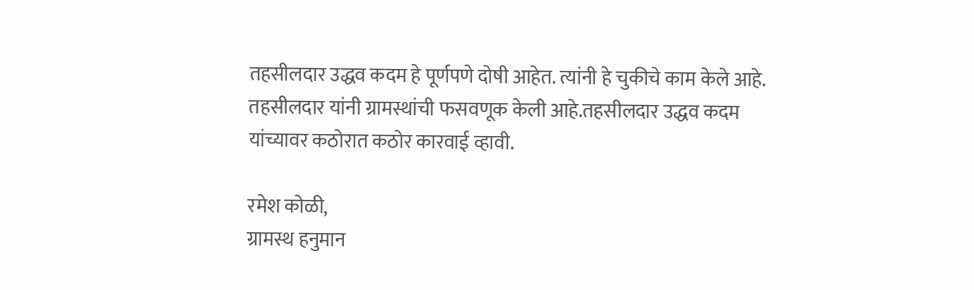तहसीलदार उद्धव कदम हे पूर्णपणे दोषी आहेत. त्यांनी हे चुकीचे काम केले आहे. तहसीलदार यांनी ग्रामस्थांची फसवणूक केली आहे.तहसीलदार उद्धव कदम यांच्यावर कठोरात कठोर कारवाई व्हावी.

रमेश कोळी,
ग्रामस्थ हनुमान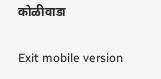कोळीवाडा

Exit mobile version